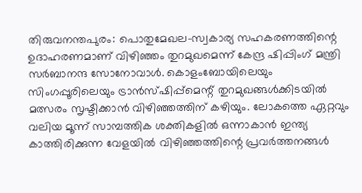തിരുവനന്തപുരം: പൊതുമേഖല-സ്വകാര്യ സഹകരണത്തിന്റെ ഉദാഹരണമാണ് വിഴിഞ്ഞം തുറമുഖമെന്ന് കേന്ദ്ര ഷിപ്പിംഗ് മന്ത്രി സർബാനന്ദ സോനോവാൾ. കൊളംബോയിലെയും സിംഗപ്പൂരിലെയും ട്രാൻസ്ഷിപ്പ്മെന്റ് തുറമുഖങ്ങൾക്കിടയിൽ മത്സരം സൃഷ്ടിക്കാൻ വിഴിഞ്ഞത്തിന് കഴിയും. ലോകത്തെ ഏറ്റവും വലിയ മൂന്ന് സാമ്പത്തിക ശക്തികളിൽ ഒന്നാകാൻ ഇന്ത്യ കാത്തിരിക്കുന്ന വേളയിൽ വിഴിഞ്ഞത്തിന്റെ പ്രവർത്തനങ്ങൾ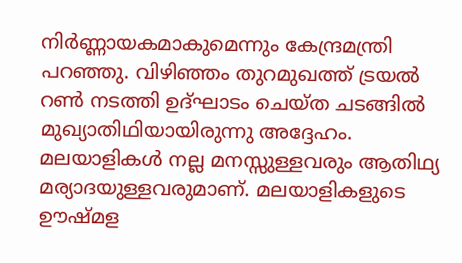നിർണ്ണായകമാകുമെന്നും കേന്ദ്രമന്ത്രി പറഞ്ഞു. വിഴിഞ്ഞം തുറമുഖത്ത് ട്രയൽ റൺ നടത്തി ഉദ്ഘാടം ചെയ്ത ചടങ്ങിൽ മുഖ്യാതിഥിയായിരുന്നു അദ്ദേഹം.
മലയാളികൾ നല്ല മനസ്സുള്ളവരും ആതിഥ്യ മര്യാദയുള്ളവരുമാണ്. മലയാളികളുടെ ഊഷ്മള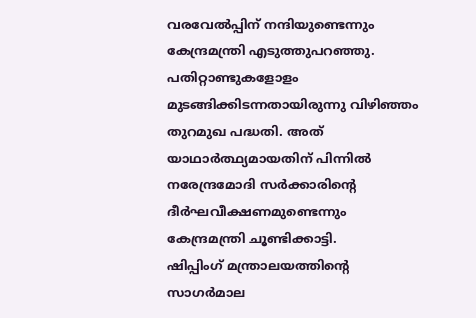വരവേൽപ്പിന് നന്ദിയുണ്ടെന്നും കേന്ദ്രമന്ത്രി എടുത്തുപറഞ്ഞു. പതിറ്റാണ്ടുകളോളം മുടങ്ങിക്കിടന്നതായിരുന്നു വിഴിഞ്ഞം തുറമുഖ പദ്ധതി. അത് യാഥാർത്ഥ്യമായതിന് പിന്നിൽ നരേന്ദ്രമോദി സർക്കാരിന്റെ ദീർഘവീക്ഷണമുണ്ടെന്നും കേന്ദ്രമന്ത്രി ചൂണ്ടിക്കാട്ടി.
ഷിപ്പിംഗ് മന്ത്രാലയത്തിന്റെ സാഗർമാല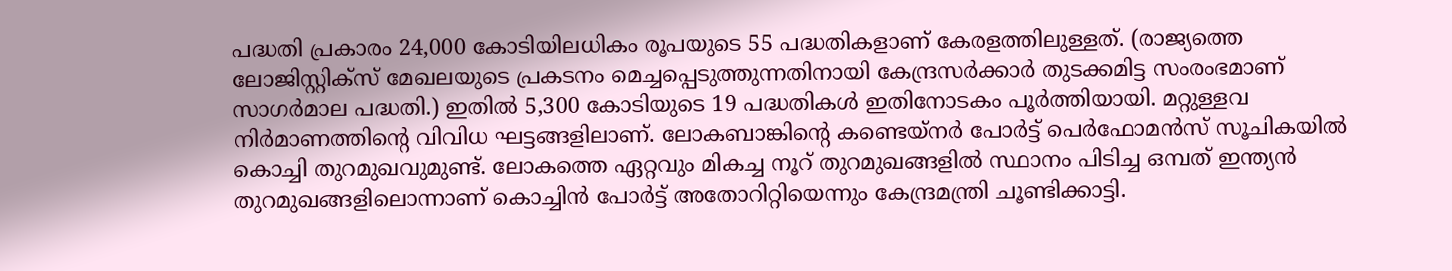പദ്ധതി പ്രകാരം 24,000 കോടിയിലധികം രൂപയുടെ 55 പദ്ധതികളാണ് കേരളത്തിലുള്ളത്. (രാജ്യത്തെ ലോജിസ്റ്റിക്സ് മേഖലയുടെ പ്രകടനം മെച്ചപ്പെടുത്തുന്നതിനായി കേന്ദ്രസർക്കാർ തുടക്കമിട്ട സംരംഭമാണ് സാഗർമാല പദ്ധതി.) ഇതിൽ 5,300 കോടിയുടെ 19 പദ്ധതികൾ ഇതിനോടകം പൂർത്തിയായി. മറ്റുള്ളവ നിർമാണത്തിന്റെ വിവിധ ഘട്ടങ്ങളിലാണ്. ലോകബാങ്കിന്റെ കണ്ടെയ്നർ പോർട്ട് പെർഫോമൻസ് സൂചികയിൽ കൊച്ചി തുറമുഖവുമുണ്ട്. ലോകത്തെ ഏറ്റവും മികച്ച നൂറ് തുറമുഖങ്ങളിൽ സ്ഥാനം പിടിച്ച ഒമ്പത് ഇന്ത്യൻ തുറമുഖങ്ങളിലൊന്നാണ് കൊച്ചിൻ പോർട്ട് അതോറിറ്റിയെന്നും കേന്ദ്രമന്ത്രി ചൂണ്ടിക്കാട്ടി.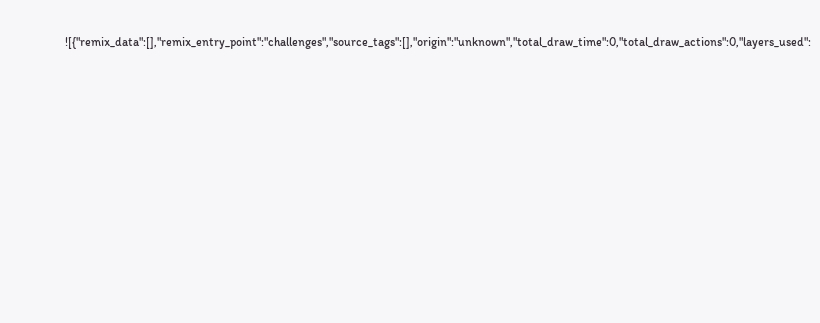![{"remix_data":[],"remix_entry_point":"challenges","source_tags":[],"origin":"unknown","total_draw_time":0,"total_draw_actions":0,"layers_used":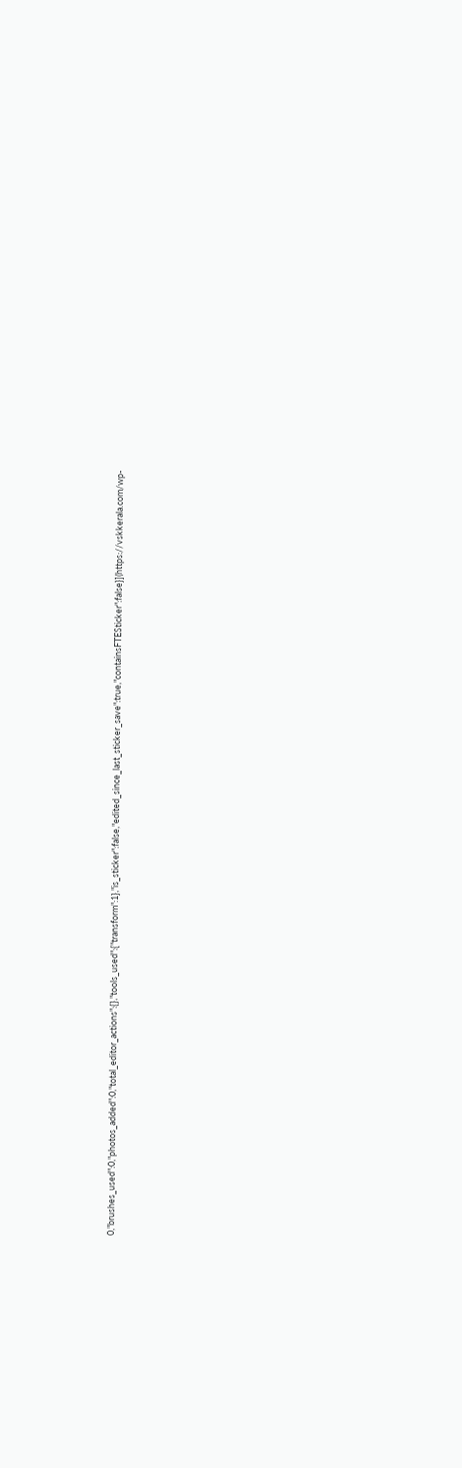0,"brushes_used":0,"photos_added":0,"total_editor_actions":{},"tools_used":{"transform":1},"is_sticker":false,"edited_since_last_sticker_save":true,"containsFTESticker":false}](https://vskkerala.com/wp-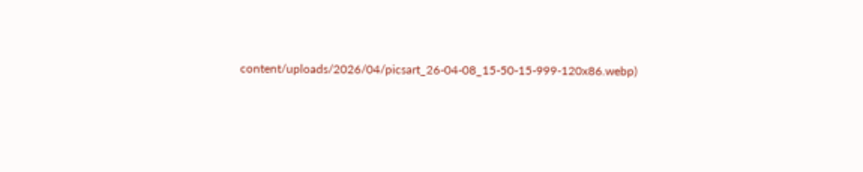content/uploads/2026/04/picsart_26-04-08_15-50-15-999-120x86.webp)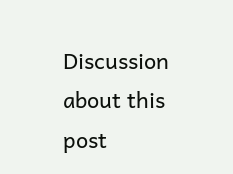Discussion about this post